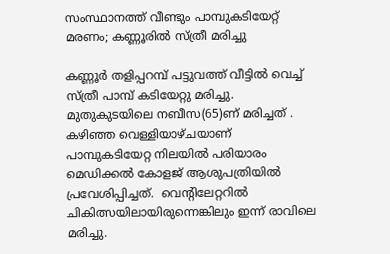സംസ്ഥാനത്ത് വീണ്ടും പാമ്പുകടിയേറ്റ് മരണം; കണ്ണൂരില്‍ സ്ത്രീ മരിച്ചു

കണ്ണൂർ തളിപ്പറമ്പ് പട്ടുവത്ത് വീട്ടിൽ വെച്ച് സ്ത്രീ പാമ്പ് കടിയേറ്റു മരിച്ചു. മുതുകുടയിലെ നബീസ(65)ണ് മരിച്ചത് . കഴിഞ്ഞ വെള്ളിയാഴ്ചയാണ് പാമ്പുകടിയേറ്റ നിലയിൽ പരിയാരം മെഡിക്കൽ കോളജ് ആശുപത്രിയിൽ പ്രവേശിപ്പിച്ചത്.  വെന്റിലേറ്ററിൽ  ചികിത്സയിലായിരുന്നെങ്കിലും ഇന്ന് രാവിലെ മരിച്ചു.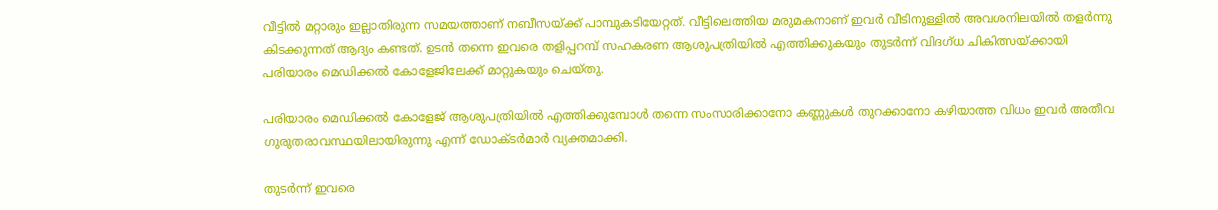വീട്ടിൽ മറ്റാരും ഇല്ലാതിരുന്ന സമയത്താണ് നബീസയ്ക്ക് പാമ്പുകടിയേറ്റത്. വീട്ടിലെത്തിയ മരുമകനാണ് ഇവർ വീടിനുള്ളിൽ അവശനിലയിൽ തളർന്നു കിടക്കുന്നത് ആദ്യം കണ്ടത്. ഉടൻ തന്നെ ഇവരെ തളിപ്പറമ്പ് സഹകരണ ആശുപത്രിയിൽ എത്തിക്കുകയും തുടർന്ന് വിദഗ്ധ ചികിത്സയ്ക്കായി പരിയാരം മെഡിക്കൽ കോളേജിലേക്ക് മാറ്റുകയും ചെയ്തു.

പരിയാരം മെഡിക്കൽ കോളേജ് ആശുപത്രിയിൽ എത്തിക്കുമ്പോൾ തന്നെ സംസാരിക്കാനോ കണ്ണുകൾ തുറക്കാനോ കഴിയാത്ത വിധം ഇവർ അതീവ ഗുരുതരാവസ്ഥയിലായിരുന്നു എന്ന് ഡോക്ടർമാർ വ്യക്തമാക്കി.

തുടർന്ന് ഇവരെ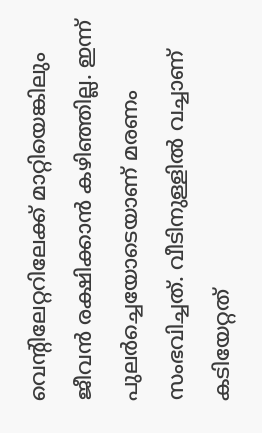വെന്റിലേറ്ററിലേക്ക് മാറ്റിയെങ്കിലും ജീവൻ രക്ഷിക്കാൻ കഴിഞ്ഞില്ല. ഇന്ന് പുലർച്ചെയോടെയാണ് മരണം സംഭവിച്ചത്. വീടിനുള്ളിൽ വച്ചാണ് കടിയേറ്റത്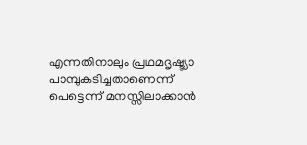എന്നതിനാലും പ്രഥമദൃഷ്ട്യാ പാമ്പുകടിച്ചതാണെന്ന് പെട്ടെന്ന് മനസ്സിലാക്കാൻ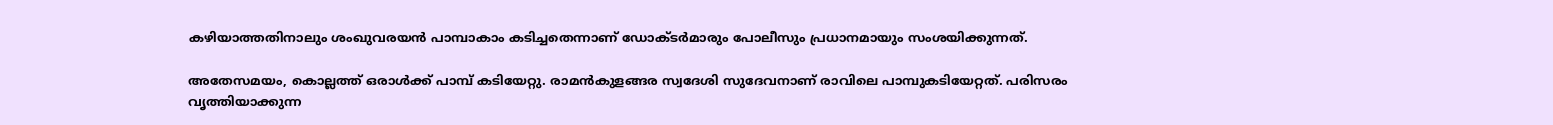കഴിയാത്തതിനാലും ശംഖുവരയൻ പാമ്പാകാം കടിച്ചതെന്നാണ് ഡോക്ടർമാരും പോലീസും പ്രധാനമായും സംശയിക്കുന്നത്.

അതേസമയം, കൊല്ലത്ത് ഒരാൾക്ക് പാമ്പ് കടിയേറ്റു. രാമൻകുളങ്ങര സ്വദേശി സുദേവനാണ് രാവിലെ പാമ്പുകടിയേറ്റത്. പരിസരം വൃത്തിയാക്കുന്ന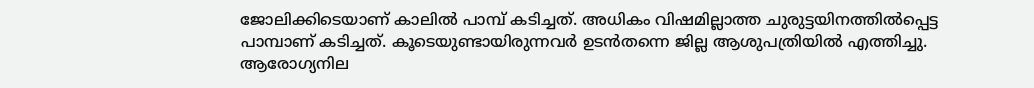ജോലിക്കിടെയാണ് കാലിൽ പാമ്പ് കടിച്ചത്. അധികം വിഷമില്ലാത്ത ചുരുട്ടയിനത്തിൽപ്പെട്ട പാമ്പാണ് കടിച്ചത്. കൂടെയുണ്ടായിരുന്നവർ ഉടൻതന്നെ ജില്ല ആശുപത്രിയിൽ എത്തിച്ചു. ആരോഗ്യനില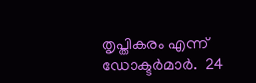തൃപ്തികരം എന്ന് ഡോക്ടർമാർ.  24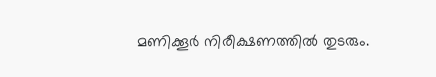മണിക്കൂർ നിരീക്ഷണത്തിൽ തുടരും.